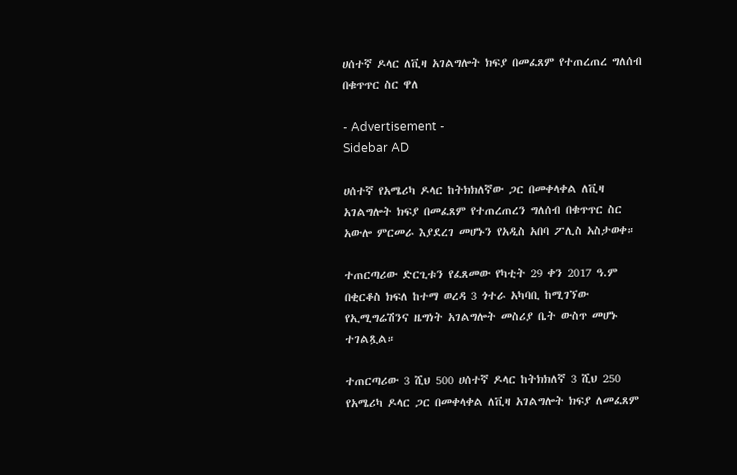ሀሰተኛ ዶላር ለቪዛ አገልግሎት ክፍያ በመፈጸም የተጠረጠረ ግለሰብ በቁጥጥር ስር ዋለ

- Advertisement -
Sidebar AD

ሀሰተኛ የአሜሪካ ዶላር ከትክክለኛው ጋር በመቀላቀል ለቪዛ አገልግሎት ክፍያ በመፈጸም የተጠረጠረን ግለሰብ በቁጥጥር ስር አውሎ ምርመራ እያደረገ መሆኑን የአዲስ አበባ ፖሊስ አስታወቀ።

ተጠርጣሪው ድርጊቱን የፈጸመው የካቲት 29 ቀን 2017 ዓ.ም በቂርቆስ ክፍለ ከተማ ወረዳ 3 ጎተራ አካባቢ ከሚገኘው የኢሚግሬሽንና ዜግነት አገልግሎት መስሪያ ቤት ውስጥ መሆኑ ተገልጿል።

ተጠርጣሪው 3 ሺህ 500 ሀሰተኛ ዶላር ከትክክለኛ 3 ሺህ 250 የአሜሪካ ዶላር ጋር በመቀላቀል ለቪዛ አገልግሎት ክፍያ ለመፈጸም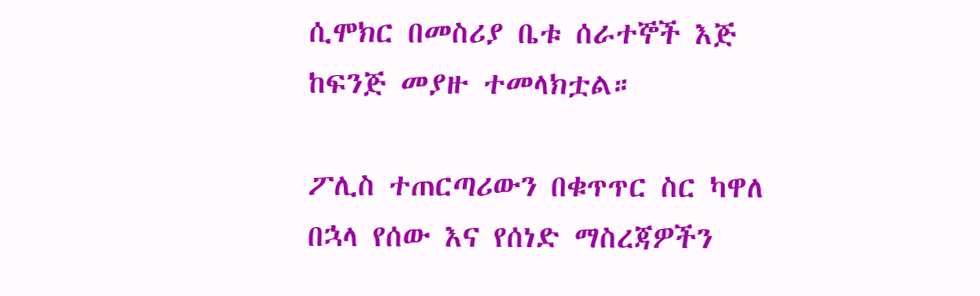ሲሞክር በመስሪያ ቤቱ ሰራተኞች እጅ ከፍንጅ መያዙ ተመላክቷል።

ፖሊስ ተጠርጣሪውን በቁጥጥር ስር ካዋለ በኋላ የሰው እና የሰነድ ማስረጃዎችን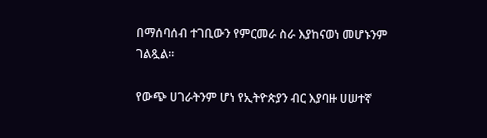በማሰባሰብ ተገቢውን የምርመራ ስራ እያከናወነ መሆኑንም ገልጿል።

የውጭ ሀገራትንም ሆነ የኢትዮጵያን ብር እያባዙ ሀሠተኛ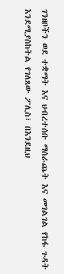ገንዘቦችን ወደ ተቋማት እና ህብረተሰቡ ማሰራጨት እና መገልገል የከፋ ጉዳት እንደሚያስከትል የገለጸው ፖሊስ፣ በእንደዚህ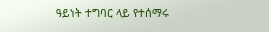ዓይነት ተግባር ላይ የተሰማሩ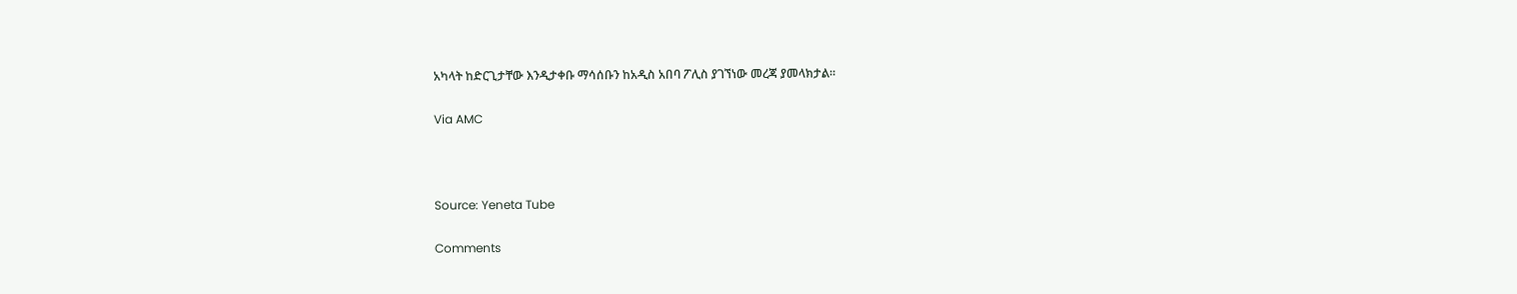አካላት ከድርጊታቸው እንዲታቀቡ ማሳሰቡን ከአዲስ አበባ ፖሊስ ያገኘነው መረጃ ያመላክታል፡፡

Via AMC



Source: Yeneta Tube

Comments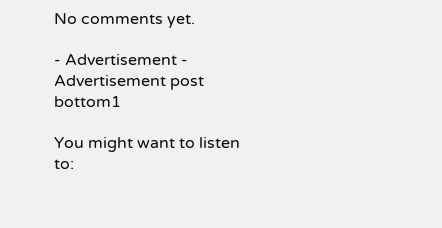No comments yet.

- Advertisement -
Advertisement post bottom1

You might want to listen to: